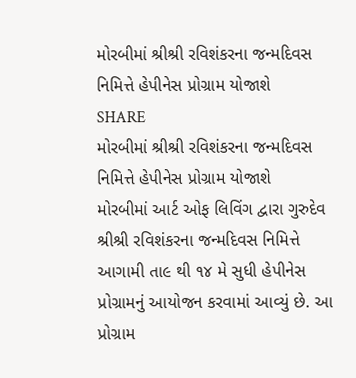મોરબીમાં શ્રીશ્રી રવિશંકરના જન્મદિવસ નિમિત્તે હેપીનેસ પ્રોગ્રામ યોજાશે
SHARE
મોરબીમાં શ્રીશ્રી રવિશંકરના જન્મદિવસ નિમિત્તે હેપીનેસ પ્રોગ્રામ યોજાશે
મોરબીમાં આર્ટ ઓફ લિવિંગ દ્વારા ગુરુદેવ શ્રીશ્રી રવિશંકરના જન્મદિવસ નિમિત્તે આગામી તા૯ થી ૧૪ મે સુધી હેપીનેસ પ્રોગ્રામનું આયોજન કરવામાં આવ્યું છે. આ પ્રોગ્રામ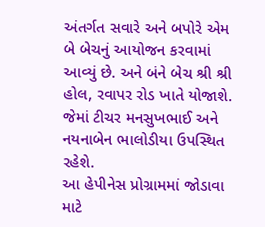અંતર્ગત સવારે અને બપોરે એમ બે બેચનું આયોજન કરવામાં આવ્યું છે. અને બંને બેચ શ્રી શ્રી હોલ, રવાપર રોડ ખાતે યોજાશે. જેમાં ટીચર મનસુખભાઈ અને નયનાબેન ભાલોડીયા ઉપસ્થિત રહેશે.
આ હેપીનેસ પ્રોગ્રામમાં જોડાવા માટે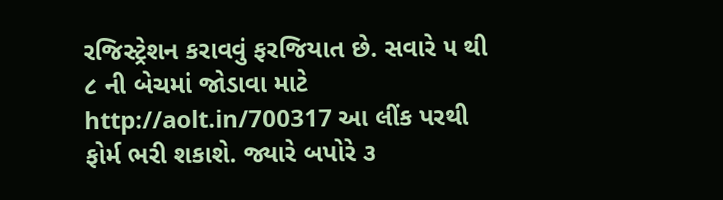રજિસ્ટ્રેશન કરાવવું ફરજિયાત છે. સવારે ૫ થી ૮ ની બેચમાં જોડાવા માટે http://aolt.in/700317 આ લીંક પરથી ફોર્મ ભરી શકાશે. જ્યારે બપોરે ૩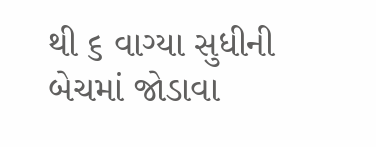થી ૬ વાગ્યા સુધીની બેચમાં જોડાવા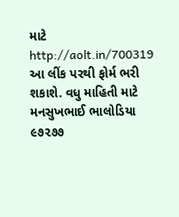માટે http://aolt.in/700319 આ લીંક પરથી ફોર્મ ભરી શકાશે. વધુ માહિતી માટે મનસુખભાઈ ભાલોડિયા ૯૭૨૭૭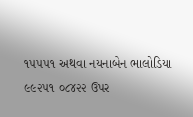૧૫૫૫૧ અથવા નયનાબેન ભાલોડિયા ૯૯૨૫૧ ૦૮૪૨૨ ઉપર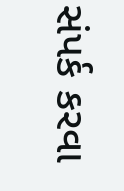સંપર્ક કરવા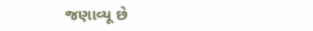જણાવ્યૂ છે